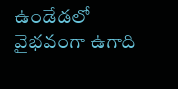ఉండేడలో వైభవంగా ఉగాది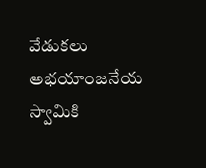వేడుకలు
అభయాంజనేయ స్వామికి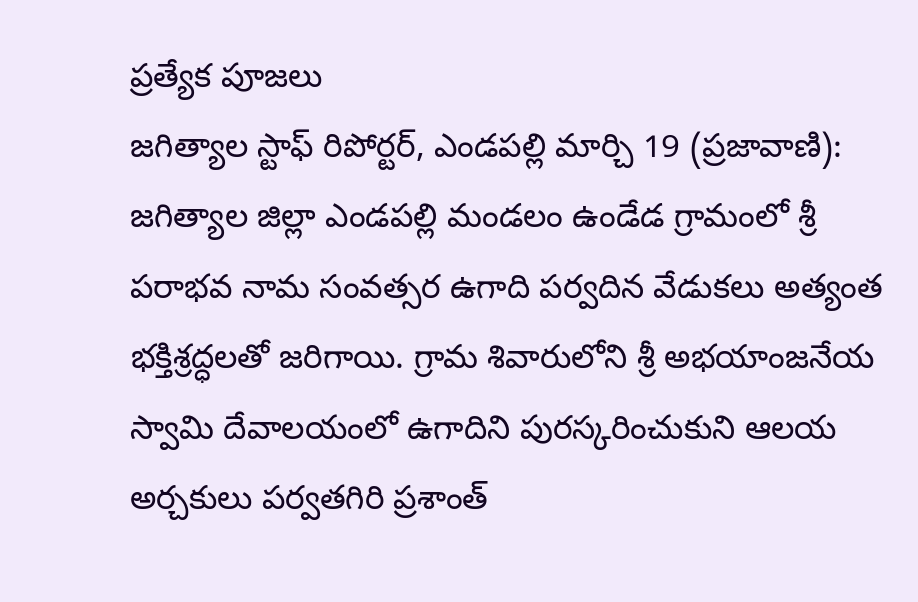ప్రత్యేక పూజలు
జగిత్యాల స్టాఫ్ రిపోర్టర్, ఎండపల్లి మార్చి 19 (ప్రజావాణి):
జగిత్యాల జిల్లా ఎండపల్లి మండలం ఉండేడ గ్రామంలో శ్రీ పరాభవ నామ సంవత్సర ఉగాది పర్వదిన వేడుకలు అత్యంత భక్తిశ్రద్ధలతో జరిగాయి. గ్రామ శివారులోని శ్రీ అభయాంజనేయ స్వామి దేవాలయంలో ఉగాదిని పురస్కరించుకుని ఆలయ అర్చకులు పర్వతగిరి ప్రశాంత్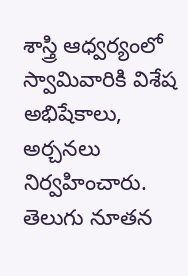శాస్త్రి ఆధ్వర్యంలో స్వామివారికి విశేష అభిషేకాలు, అర్చనలు నిర్వహించారు. తెలుగు నూతన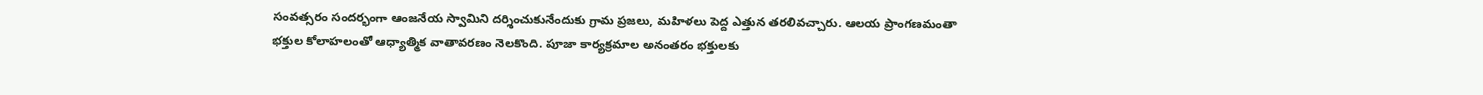సంవత్సరం సందర్భంగా ఆంజనేయ స్వామిని దర్శించుకునేందుకు గ్రామ ప్రజలు, మహిళలు పెద్ద ఎత్తున తరలివచ్చారు. ఆలయ ప్రాంగణమంతా భక్తుల కోలాహలంతో ఆధ్యాత్మిక వాతావరణం నెలకొంది. పూజా కార్యక్రమాల అనంతరం భక్తులకు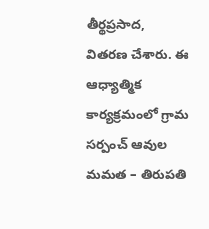తీర్థప్రసాద, వితరణ చేశారు. ఈ ఆధ్యాత్మిక కార్యక్రమంలో గ్రామ సర్పంచ్ ఆవుల మమత – తిరుపతి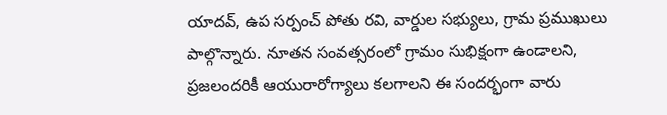యాదవ్, ఉప సర్పంచ్ పోతు రవి, వార్డుల సభ్యులు, గ్రామ ప్రముఖులు పాల్గొన్నారు. నూతన సంవత్సరంలో గ్రామం సుభిక్షంగా ఉండాలని, ప్రజలందరికీ ఆయురారోగ్యాలు కలగాలని ఈ సందర్భంగా వారు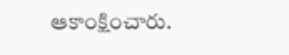ఆకాంక్షించారు.